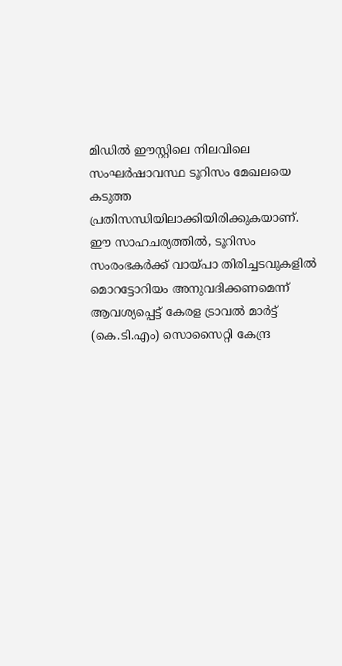മിഡിൽ ഈസ്റ്റിലെ നിലവിലെ സംഘർഷാവസ്ഥ ടൂറിസം മേഖലയെ കടുത്ത പ്രതിസന്ധിയിലാക്കിയിരിക്കുകയാണ്. ഈ സാഹചര്യത്തിൽ, ടൂറിസം സംരംഭകർക്ക് വായ്പാ തിരിച്ചടവുകളിൽ മൊറട്ടോറിയം അനുവദിക്കണമെന്ന് ആവശ്യപ്പെട്ട് കേരള ട്രാവൽ മാർട്ട് (കെ.ടി.എം) സൊസൈറ്റി കേന്ദ്ര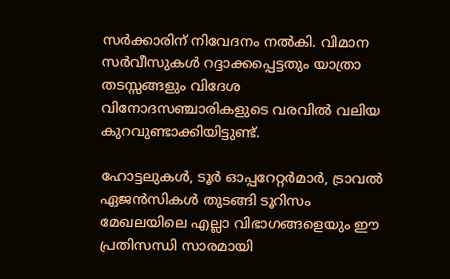സർക്കാരിന് നിവേദനം നൽകി. വിമാന സർവീസുകൾ റദ്ദാക്കപ്പെട്ടതും യാത്രാ തടസ്സങ്ങളും വിദേശ വിനോദസഞ്ചാരികളുടെ വരവിൽ വലിയ കുറവുണ്ടാക്കിയിട്ടുണ്ട്.

ഹോട്ടലുകൾ, ടൂർ ഓപ്പറേറ്റർമാർ, ട്രാവൽ ഏജൻസികൾ തുടങ്ങി ടൂറിസം മേഖലയിലെ എല്ലാ വിഭാഗങ്ങളെയും ഈ പ്രതിസന്ധി സാരമായി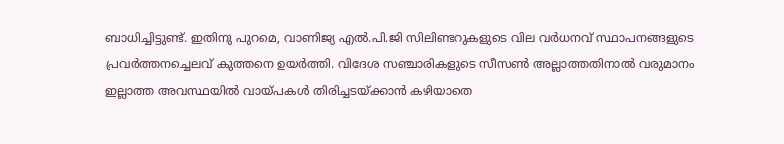ബാധിച്ചിട്ടുണ്ട്. ഇതിനു പുറമെ, വാണിജ്യ എൽ.പി.ജി സിലിണ്ടറുകളുടെ വില വർധനവ് സ്ഥാപനങ്ങളുടെ പ്രവർത്തനച്ചെലവ് കുത്തനെ ഉയർത്തി. വിദേശ സഞ്ചാരികളുടെ സീസൺ അല്ലാത്തതിനാൽ വരുമാനം ഇല്ലാത്ത അവസ്ഥയിൽ വായ്പകൾ തിരിച്ചടയ്ക്കാൻ കഴിയാതെ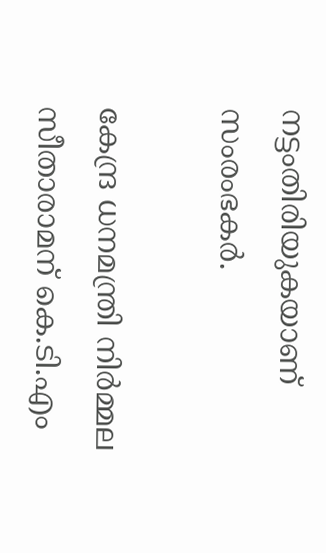നട്ടംതിരിയുകയാണ് സംരംഭകർ.

കേന്ദ്ര ധനമന്ത്രി നിർമ്മല സീതാരാമന് കെ.ടി.എം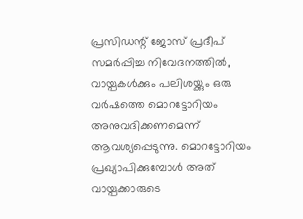പ്രസിഡന്റ് ജോസ് പ്രദീപ് സമർപ്പിച്ച നിവേദനത്തിൽ, വായ്പകൾക്കും പലിശയ്ക്കും ഒരു വർഷത്തെ മൊറട്ടോറിയം അനുവദിക്കണമെന്ന് ആവശ്യപ്പെടുന്നു. മൊറട്ടോറിയം പ്രഖ്യാപിക്കുമ്പോൾ അത് വായ്പക്കാരുടെ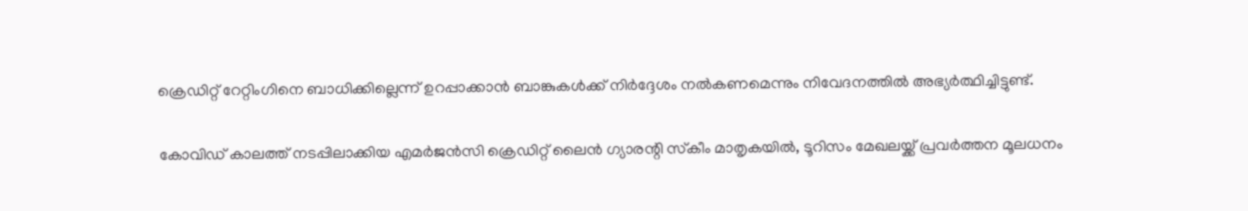ക്രെഡിറ്റ് റേറ്റിംഗിനെ ബാധിക്കില്ലെന്ന് ഉറപ്പാക്കാൻ ബാങ്കുകൾക്ക് നിർദ്ദേശം നൽകണമെന്നും നിവേദനത്തിൽ അഭ്യർത്ഥിച്ചിട്ടുണ്ട്.

കോവിഡ് കാലത്ത് നടപ്പിലാക്കിയ എമർജൻസി ക്രെഡിറ്റ് ലൈൻ ഗ്യാരന്റി സ്‌കീം മാതൃകയിൽ, ടൂറിസം മേഖലയ്ക്ക് പ്രവർത്തന മൂലധനം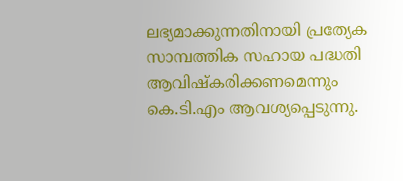ലഭ്യമാക്കുന്നതിനായി പ്രത്യേക സാമ്പത്തിക സഹായ പദ്ധതി ആവിഷ്കരിക്കണമെന്നും കെ.ടി.എം ആവശ്യപ്പെടുന്നു.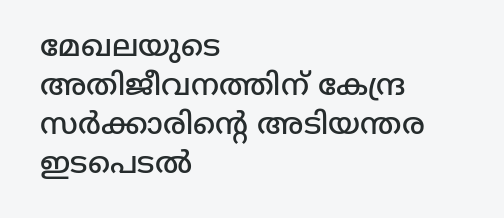മേഖലയുടെ അതിജീവനത്തിന് കേന്ദ്ര സർക്കാരിന്റെ അടിയന്തര ഇടപെടൽ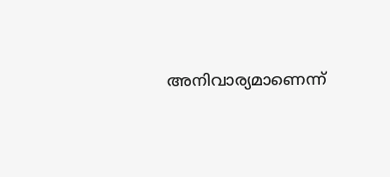അനിവാര്യമാണെന്ന്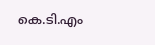കെ.ടി.എം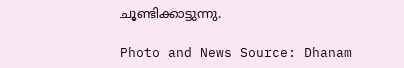ചൂണ്ടിക്കാട്ടുന്നു.

Photo and News Source: Dhanam